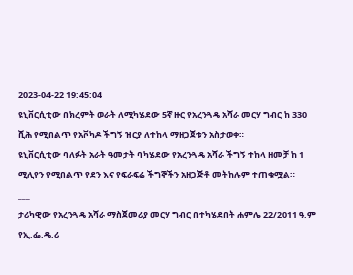2023-04-22 19:45:04
ዩኒቨርሲቲው በክረምት ወራት ለሚካሄደው 5ኛ ዙር የአረንጓዴ አሻራ መርሃ ግብር ከ 330 ሺሕ የሚበልጥ የአቮካዶ ችግኝ ዝርያ ለተከላ ማዘጋጀቱን አስታወቀ።
ዩኒቨርሲቲው ባለፉት አራት ዓመታት ባካሄደው የአረንጓዴ አሻራ ችግኝ ተከላ ዘመቻ ከ 1 ሚሊየን የሚበልጥ የደን እና የፍራፍሬ ችግኞችን አዘጋጅቶ መትከሉም ተጠቁሟል።
___
ታሪካዊው የአረንጓዴ አሻራ ማስጀመሪያ መርሃ ግብር በተካሄደበት ሐምሌ 22/2011 ዓ.ም የኢ.ፌ.ዴ.ሪ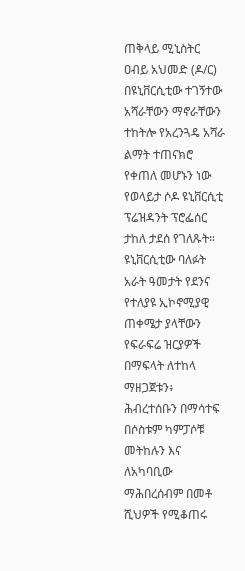ጠቅላይ ሚኒስትር ዐብይ አህመድ (ዶ/ር) በዩኒቨርሲቲው ተገኝተው አሻራቸውን ማኖራቸውን ተከትሎ የአረንጓዴ አሻራ ልማት ተጠናክሮ የቀጠለ መሆኑን ነው የወላይታ ሶዶ ዩኒቨርሲቲ ፕሬዝዳንት ፕሮፌሰር ታከለ ታደሰ የገለጹት።
ዩኒቨርሲቲው ባለፉት አራት ዓመታት የደንና የተለያዩ ኢኮኖሚያዊ ጠቀሜታ ያላቸውን የፍራፍሬ ዝርያዎች በማፍላት ለተከላ ማዘጋጀቱን፥ ሕብረተሰቡን በማሳተፍ በሶስቱም ካምፓሶቹ መትከሉን እና ለአካባቢው ማሕበረሰብም በመቶ ሺህዎች የሚቆጠሩ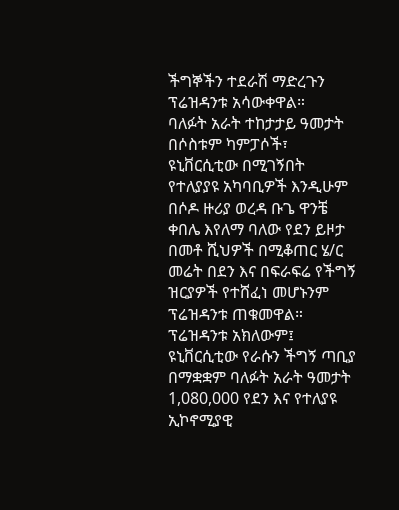ችግኞችን ተደራሽ ማድረጉን ፕሬዝዳንቱ አሳውቀዋል።
ባለፉት አራት ተከታታይ ዓመታት በሶስቱም ካምፓሶች፣ ዩኒቨርሲቲው በሚገኝበት የተለያያዩ አካባቢዎች እንዲሁም በሶዶ ዙሪያ ወረዳ ቡጌ ዋንቼ ቀበሌ እየለማ ባለው የደን ይዞታ በመቶ ሺህዎች በሚቆጠር ሄ/ር መሬት በደን እና በፍራፍሬ የችግኝ ዝርያዎች የተሸፈነ መሆኑንም ፕሬዝዳንቱ ጠቁመዋል።
ፕሬዝዳንቱ አክለውም፤ ዩኒቨርሲቲው የራሱን ችግኝ ጣቢያ በማቋቋም ባለፉት አራት ዓመታት 1,080,000 የደን እና የተለያዩ ኢኮኖሚያዊ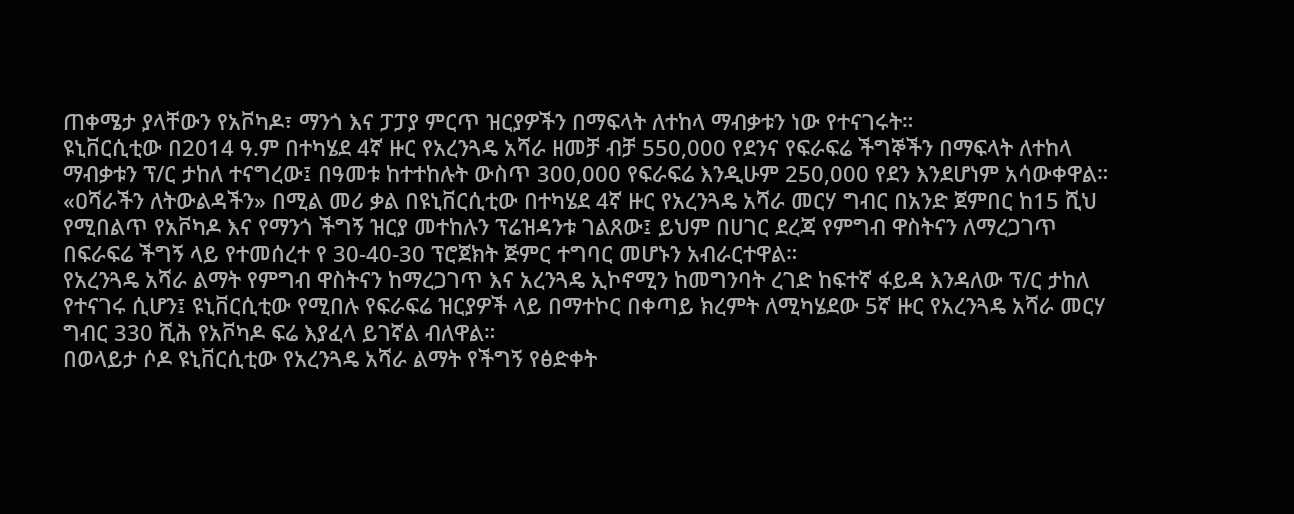ጠቀሜታ ያላቸውን የአቮካዶ፣ ማንጎ እና ፓፓያ ምርጥ ዝርያዎችን በማፍላት ለተከላ ማብቃቱን ነው የተናገሩት።
ዩኒቨርሲቲው በ2014 ዓ.ም በተካሄደ 4ኛ ዙር የአረንጓዴ አሻራ ዘመቻ ብቻ 550,000 የደንና የፍራፍሬ ችግኞችን በማፍላት ለተከላ ማብቃቱን ፕ/ር ታከለ ተናግረው፤ በዓመቱ ከተተከሉት ውስጥ 300,000 የፍራፍሬ እንዲሁም 250,000 የደን እንደሆነም አሳውቀዋል።
«ዐሻራችን ለትውልዳችን» በሚል መሪ ቃል በዩኒቨርሲቲው በተካሄደ 4ኛ ዙር የአረንጓዴ አሻራ መርሃ ግብር በአንድ ጀምበር ከ15 ሺህ የሚበልጥ የአቮካዶ እና የማንጎ ችግኝ ዝርያ መተከሉን ፕሬዝዳንቱ ገልጸው፤ ይህም በሀገር ደረጃ የምግብ ዋስትናን ለማረጋገጥ በፍራፍሬ ችግኝ ላይ የተመሰረተ የ 30-40-30 ፕሮጀክት ጅምር ተግባር መሆኑን አብራርተዋል።
የአረንጓዴ አሻራ ልማት የምግብ ዋስትናን ከማረጋገጥ እና አረንጓዴ ኢኮኖሚን ከመግንባት ረገድ ከፍተኛ ፋይዳ እንዳለው ፕ/ር ታከለ የተናገሩ ሲሆን፤ ዩኒቨርሲቲው የሚበሉ የፍራፍሬ ዝርያዎች ላይ በማተኮር በቀጣይ ክረምት ለሚካሄደው 5ኛ ዙር የአረንጓዴ አሻራ መርሃ ግብር 330 ሺሕ የአቮካዶ ፍሬ እያፈላ ይገኛል ብለዋል።
በወላይታ ሶዶ ዩኒቨርሲቲው የአረንጓዴ አሻራ ልማት የችግኝ የፅድቀት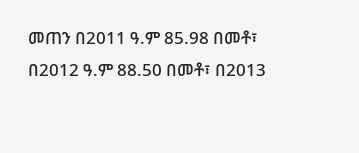መጠን በ2011 ዓ.ም 85.98 በመቶ፣ በ2012 ዓ.ም 88.50 በመቶ፣ በ2013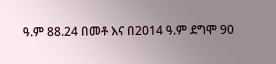ዓ.ም 88.24 በመቶ እና በ2014 ዓ.ም ደግሞ 90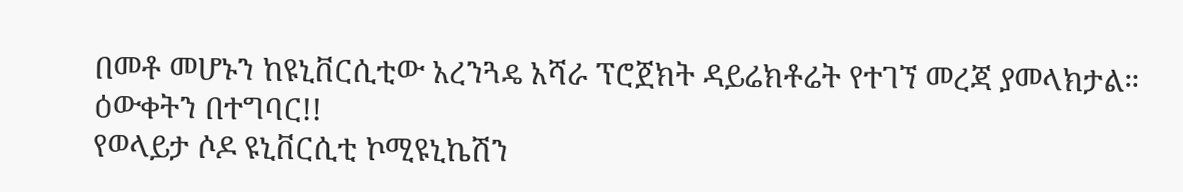በመቶ መሆኑን ከዩኒቨርሲቲው አረንጓዴ አሻራ ፕሮጀክት ዳይሬክቶሬት የተገኘ መረጃ ያመላክታል።
ዕውቀትን በተግባር!!
የወላይታ ሶዶ ዩኒቨርሲቲ ኮሚዩኒኬሽን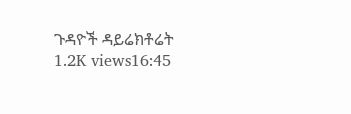ጉዳዮች ዳይሬክቶሬት
1.2K views16:45